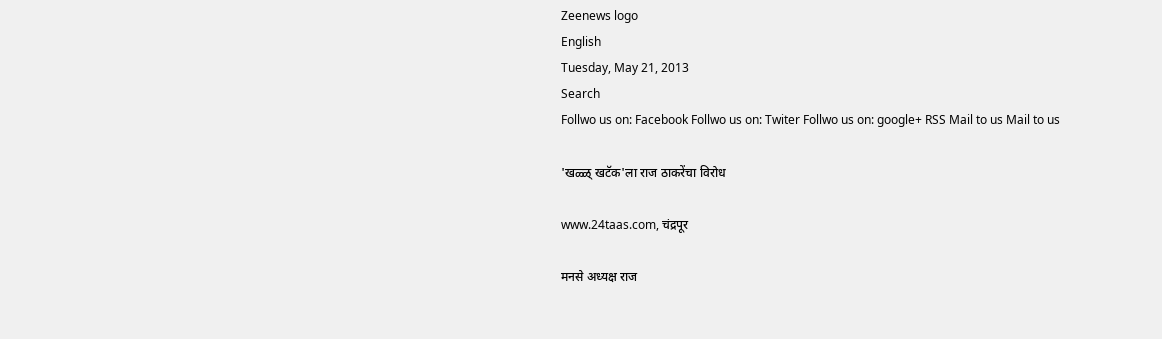Zeenews logo
English
Tuesday, May 21, 2013
Search
Follwo us on: Facebook Follwo us on: Twiter Follwo us on: google+ RSS Mail to us Mail to us

'खळ्ळ् खटॅक'ला राज ठाकरेंचा विरोध

www.24taas.com, चंद्रपूर

मनसे अध्यक्ष राज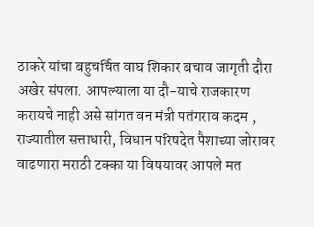ठाकरे यांचा बहुचर्चित वाघ शिकार बचाव जागृती दौरा अखेर संपला. आपल्याला या दौ-याचे राजकारण करायचे नाही असे सांगत वन मंत्री पतंगराव कदम , राज्यातील सत्ताधारी, विधान परिषदेत पैशाच्या जोरावर वाढणारा मराठी टक्का या विषयावर आपले मत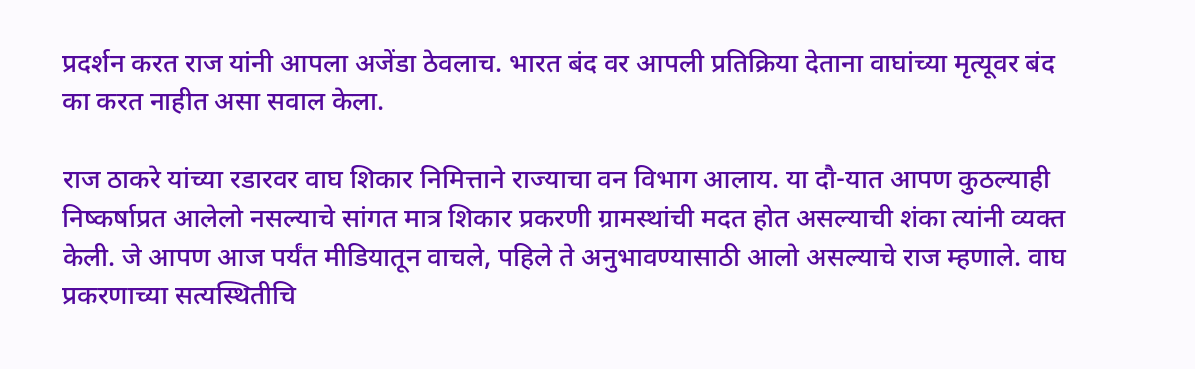प्रदर्शन करत राज यांनी आपला अजेंडा ठेवलाच. भारत बंद वर आपली प्रतिक्रिया देताना वाघांच्या मृत्यूवर बंद का करत नाहीत असा सवाल केला.

राज ठाकरे यांच्या रडारवर वाघ शिकार निमित्ताने राज्याचा वन विभाग आलाय. या दौ-यात आपण कुठल्याही निष्कर्षाप्रत आलेलो नसल्याचे सांगत मात्र शिकार प्रकरणी ग्रामस्थांची मदत होत असल्याची शंका त्यांनी व्यक्त केली. जे आपण आज पर्यंत मीडियातून वाचले, पहिले ते अनुभावण्यासाठी आलो असल्याचे राज म्हणाले. वाघ प्रकरणाच्या सत्यस्थितीचि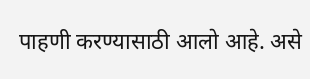पाहणी करण्यासाठी आलो आहे. असे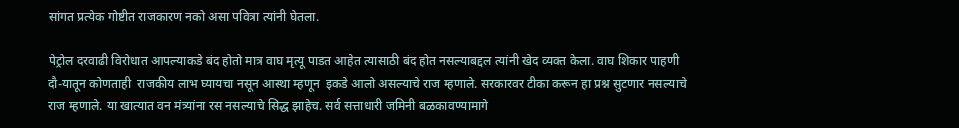सांगत प्रत्येक गोष्टीत राजकारण नको असा पवित्रा त्यांनी घेतला.

पेट्रोल दरवाढी विरोधात आपल्याकडे बंद होतो मात्र वाघ मृत्यू पाडत आहेत त्यासाठी बंद होत नसल्याबद्दल त्यांनी खेद व्यक्त केला. वाघ शिकार पाहणी दौ-यातून कोणताही  राजकीय लाभ घ्यायचा नसून आस्था म्हणून  इकडे आलो असल्याचे राज म्हणाले. सरकारवर टीका करून हा प्रश्न सुटणार नसल्याचे राज म्हणाले. या खात्यात वन मंत्र्यांना रस नसल्याचे सिद्ध झाहेच. सर्व सत्ताधारी जमिनी बळकावण्यामागे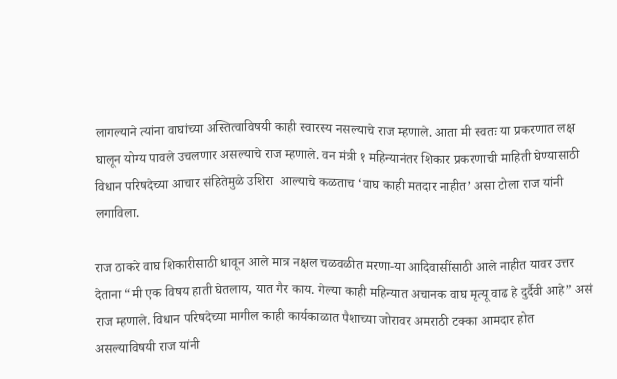लागल्याने त्यांना वाघांच्या अस्तित्वाविषयी काही स्वारस्य नसल्याचे राज म्हणाले. आता मी स्वतः या प्रकरणात लक्ष घालून योग्य पावले उचलणार असल्याचे राज म्हणाले. वन मंत्री १ महिन्यानंतर शिकार प्रकरणाची माहिती घेण्यासाठी विधान परिषदेच्या आचार संहितेमुळे उशिरा  आल्याचे कळताच ‘वाघ काही मतदार नाहीत’ असा टोला राज यांनी लगाविला.

राज ठाकरे वाघ शिकारीसाठी धावून आले मात्र नक्षल चळवळीत मरणा-या आदिवासींसाठी आले नाहीत यावर उत्तर देताना “मी एक विषय हाती घेतलाय, यात गैर काय. गेल्या काही महिन्यात अचानक वाघ मृत्यू वाढ हे दुर्दैवी आहे” असं  राज म्हणाले. विधान परिषदेच्या मागील काही कार्यकाळात पैशाच्या जोरावर अमराठी टक्का आमदार होत असल्याविषयी राज यांनी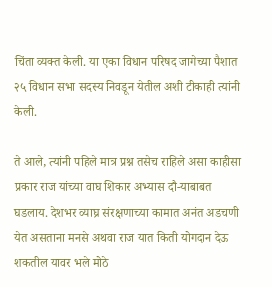चिंता व्यक्त केली. या एका विधान परिषद जागेच्या पैशात २५ विधान सभा सदस्य निवडून येतील अशी टीकाही त्यांनी केली.

ते आले, त्यांनी पहिले मात्र प्रश्न तसेच राहिले असा काहीसा प्रकार राज यांच्या वाघ शिकार अभ्यास दौ-याबाबत घडलाय. देशभर व्याघ्र संरक्षणाच्या कामात अनंत अडचणी येत असताना मनसे अथवा राज यात किती योगदान देऊ शकतील यावर भले मोठे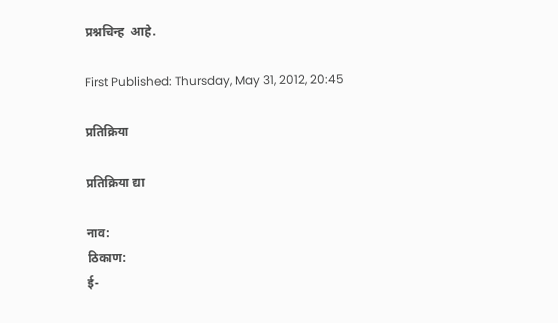प्रश्नचिन्ह  आहे.

First Published: Thursday, May 31, 2012, 20:45

प्रतिक्रिया

प्रतिक्रिया द्या

नाव:
ठिकाण:
ई-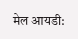मेल आयडी: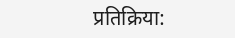प्रतिक्रिया: